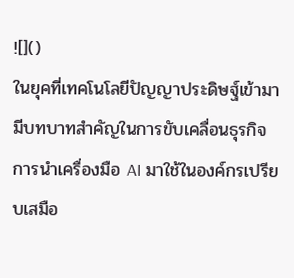![]()
ในยุคที่เทคโนโลยีปัญญาประดิษฐ์เข้ามามีบทบาทสำคัญในการขับเคลื่อนธุรกิจ การนำเครื่องมือ AI มาใช้ในองค์กรเปรียบเสมือ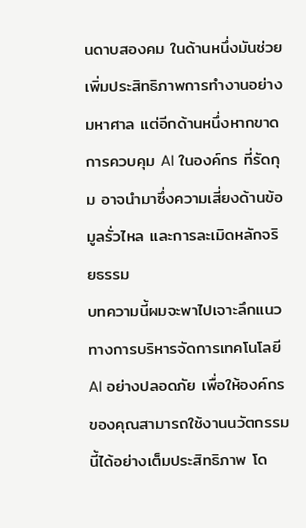นดาบสองคม ในด้านหนึ่งมันช่วยเพิ่มประสิทธิภาพการทำงานอย่างมหาศาล แต่อีกด้านหนึ่งหากขาด การควบคุม AI ในองค์กร ที่รัดกุม อาจนำมาซึ่งความเสี่ยงด้านข้อมูลรั่วไหล และการละเมิดหลักจริยธรรม
บทความนี้ผมจะพาไปเจาะลึกแนวทางการบริหารจัดการเทคโนโลยี AI อย่างปลอดภัย เพื่อให้องค์กรของคุณสามารถใช้งานนวัตกรรมนี้ได้อย่างเต็มประสิทธิภาพ โด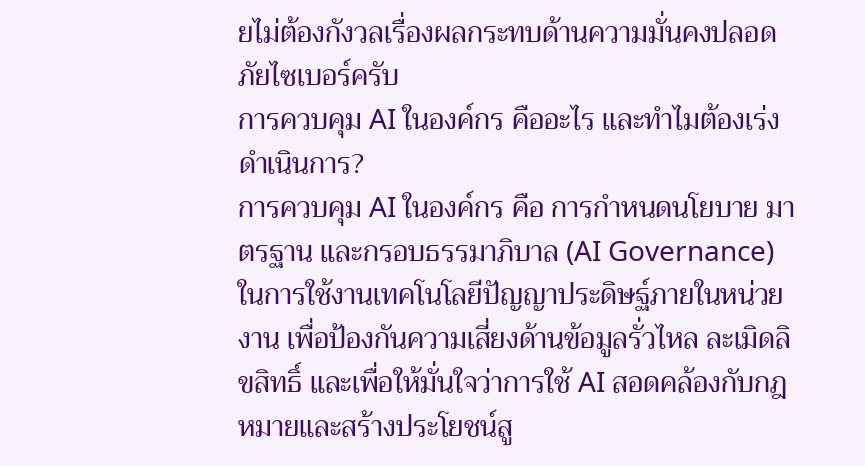ยไม่ต้องกังวลเรื่องผลกระทบด้านความมั่นคงปลอดภัยไซเบอร์ครับ
การควบคุม AI ในองค์กร คืออะไร และทำไมต้องเร่งดำเนินการ?
การควบคุม AI ในองค์กร คือ การกำหนดนโยบาย มาตรฐาน และกรอบธรรมาภิบาล (AI Governance) ในการใช้งานเทคโนโลยีปัญญาประดิษฐ์ภายในหน่วยงาน เพื่อป้องกันความเสี่ยงด้านข้อมูลรั่วไหล ละเมิดลิขสิทธิ์ และเพื่อให้มั่นใจว่าการใช้ AI สอดคล้องกับกฎหมายและสร้างประโยชน์สู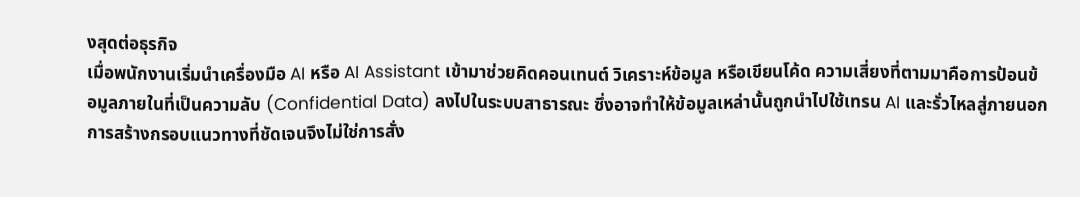งสุดต่อธุรกิจ
เมื่อพนักงานเริ่มนำเครื่องมือ AI หรือ AI Assistant เข้ามาช่วยคิดคอนเทนต์ วิเคราะห์ข้อมูล หรือเขียนโค้ด ความเสี่ยงที่ตามมาคือการป้อนข้อมูลภายในที่เป็นความลับ (Confidential Data) ลงไปในระบบสาธารณะ ซึ่งอาจทำให้ข้อมูลเหล่านั้นถูกนำไปใช้เทรน AI และรั่วไหลสู่ภายนอก การสร้างกรอบแนวทางที่ชัดเจนจึงไม่ใช่การสั่ง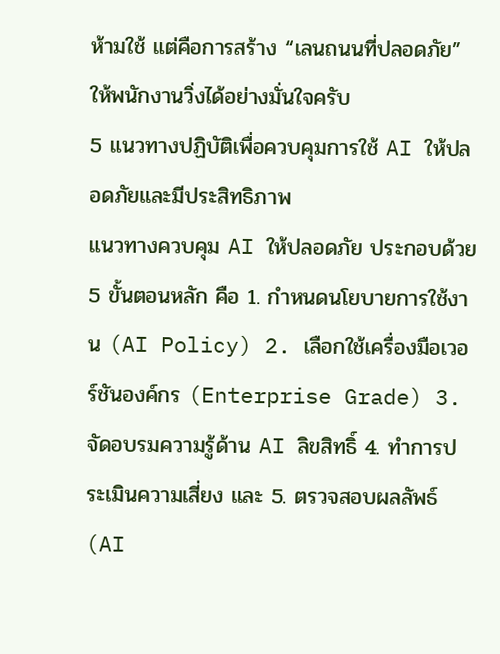ห้ามใช้ แต่คือการสร้าง “เลนถนนที่ปลอดภัย” ให้พนักงานวิ่งได้อย่างมั่นใจครับ
5 แนวทางปฏิบัติเพื่อควบคุมการใช้ AI ให้ปลอดภัยและมีประสิทธิภาพ
แนวทางควบคุม AI ให้ปลอดภัย ประกอบด้วย 5 ขั้นตอนหลัก คือ 1. กำหนดนโยบายการใช้งาน (AI Policy) 2. เลือกใช้เครื่องมือเวอร์ชันองค์กร (Enterprise Grade) 3. จัดอบรมความรู้ด้าน AI ลิขสิทธิ์ 4. ทำการประเมินความเสี่ยง และ 5. ตรวจสอบผลลัพธ์ (AI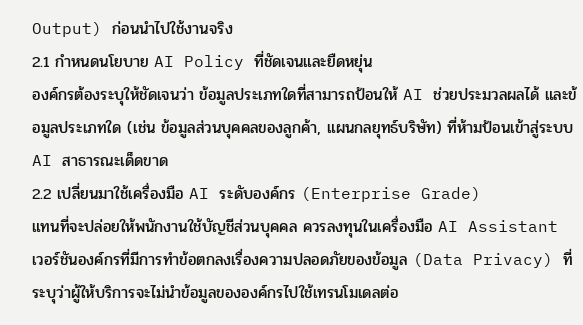Output) ก่อนนำไปใช้งานจริง
2.1 กำหนดนโยบาย AI Policy ที่ชัดเจนและยืดหยุ่น
องค์กรต้องระบุให้ชัดเจนว่า ข้อมูลประเภทใดที่สามารถป้อนให้ AI ช่วยประมวลผลได้ และข้อมูลประเภทใด (เช่น ข้อมูลส่วนบุคคลของลูกค้า, แผนกลยุทธ์บริษัท) ที่ห้ามป้อนเข้าสู่ระบบ AI สาธารณะเด็ดขาด
2.2 เปลี่ยนมาใช้เครื่องมือ AI ระดับองค์กร (Enterprise Grade)
แทนที่จะปล่อยให้พนักงานใช้บัญชีส่วนบุคคล ควรลงทุนในเครื่องมือ AI Assistant เวอร์ชันองค์กรที่มีการทำข้อตกลงเรื่องความปลอดภัยของข้อมูล (Data Privacy) ที่ระบุว่าผู้ให้บริการจะไม่นำข้อมูลขององค์กรไปใช้เทรนโมเดลต่อ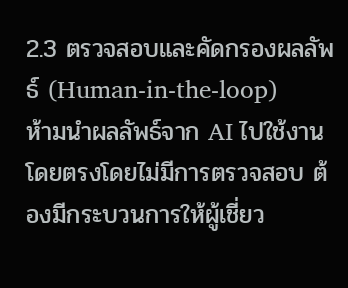2.3 ตรวจสอบและคัดกรองผลลัพธ์ (Human-in-the-loop)
ห้ามนำผลลัพธ์จาก AI ไปใช้งานโดยตรงโดยไม่มีการตรวจสอบ ต้องมีกระบวนการให้ผู้เชี่ยว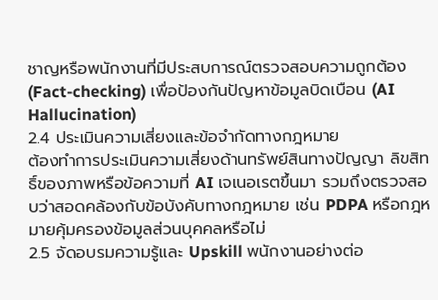ชาญหรือพนักงานที่มีประสบการณ์ตรวจสอบความถูกต้อง (Fact-checking) เพื่อป้องกันปัญหาข้อมูลบิดเบือน (AI Hallucination)
2.4 ประเมินความเสี่ยงและข้อจำกัดทางกฎหมาย
ต้องทำการประเมินความเสี่ยงด้านทรัพย์สินทางปัญญา ลิขสิทธิ์ของภาพหรือข้อความที่ AI เจเนอเรตขึ้นมา รวมถึงตรวจสอบว่าสอดคล้องกับข้อบังคับทางกฎหมาย เช่น PDPA หรือกฎหมายคุ้มครองข้อมูลส่วนบุคคลหรือไม่
2.5 จัดอบรมความรู้และ Upskill พนักงานอย่างต่อ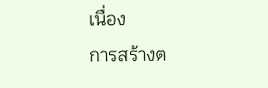เนื่อง
การสร้างต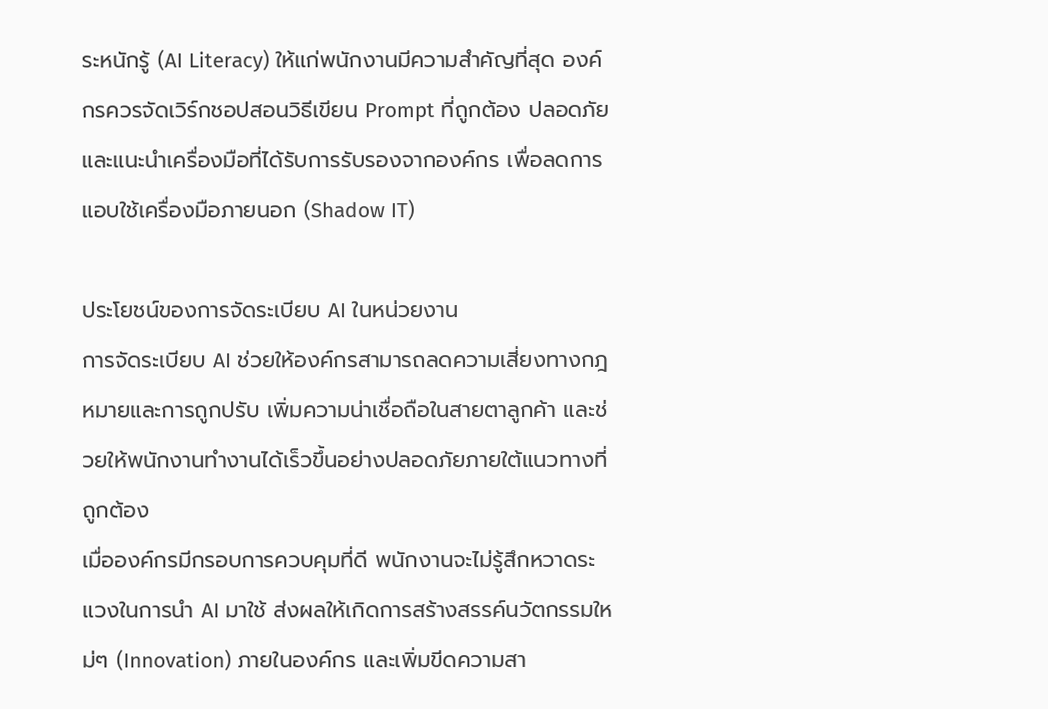ระหนักรู้ (AI Literacy) ให้แก่พนักงานมีความสำคัญที่สุด องค์กรควรจัดเวิร์กชอปสอนวิธีเขียน Prompt ที่ถูกต้อง ปลอดภัย และแนะนำเครื่องมือที่ได้รับการรับรองจากองค์กร เพื่อลดการแอบใช้เครื่องมือภายนอก (Shadow IT)

ประโยชน์ของการจัดระเบียบ AI ในหน่วยงาน
การจัดระเบียบ AI ช่วยให้องค์กรสามารถลดความเสี่ยงทางกฎหมายและการถูกปรับ เพิ่มความน่าเชื่อถือในสายตาลูกค้า และช่วยให้พนักงานทำงานได้เร็วขึ้นอย่างปลอดภัยภายใต้แนวทางที่ถูกต้อง
เมื่อองค์กรมีกรอบการควบคุมที่ดี พนักงานจะไม่รู้สึกหวาดระแวงในการนำ AI มาใช้ ส่งผลให้เกิดการสร้างสรรค์นวัตกรรมใหม่ๆ (Innovation) ภายในองค์กร และเพิ่มขีดความสา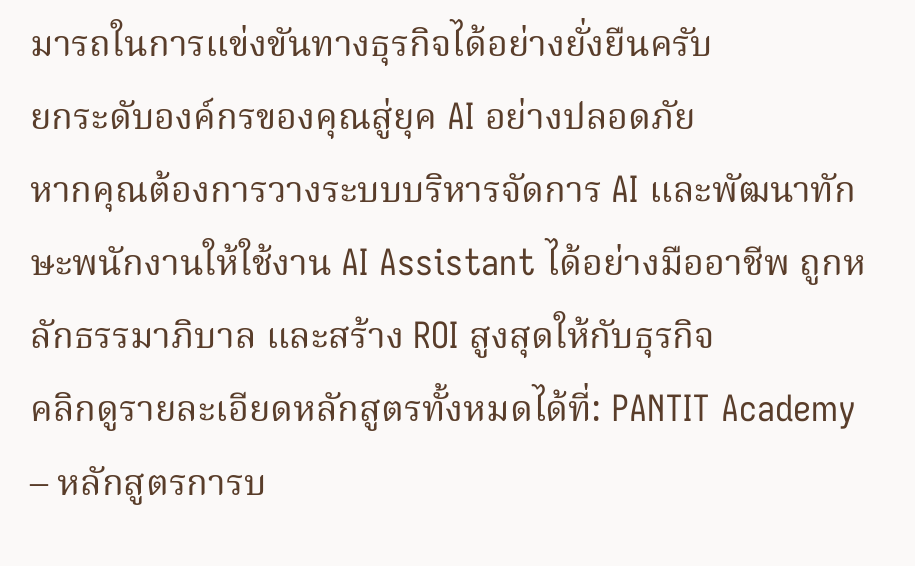มารถในการแข่งขันทางธุรกิจได้อย่างยั่งยืนครับ
ยกระดับองค์กรของคุณสู่ยุค AI อย่างปลอดภัย
หากคุณต้องการวางระบบบริหารจัดการ AI และพัฒนาทักษะพนักงานให้ใช้งาน AI Assistant ได้อย่างมืออาชีพ ถูกหลักธรรมาภิบาล และสร้าง ROI สูงสุดให้กับธุรกิจ
คลิกดูรายละเอียดหลักสูตรทั้งหมดได้ที่: PANTIT Academy – หลักสูตรการบ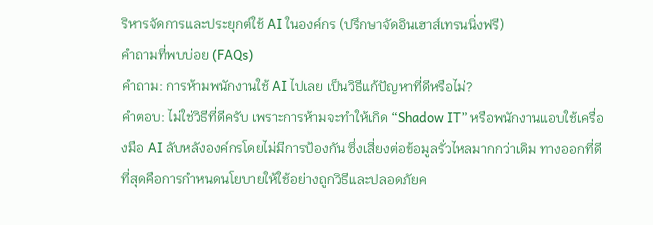ริหารจัดการและประยุกต์ใช้ AI ในองค์กร (ปรึกษาจัดอินเฮาส์เทรนนิ่งฟรี)
คำถามที่พบบ่อย (FAQs)
คำถาม: การห้ามพนักงานใช้ AI ไปเลย เป็นวิธีแก้ปัญหาที่ดีหรือไม่?
คำตอบ: ไม่ใช่วิธีที่ดีครับ เพราะการห้ามจะทำให้เกิด “Shadow IT” หรือพนักงานแอบใช้เครื่องมือ AI ลับหลังองค์กรโดยไม่มีการป้องกัน ซึ่งเสี่ยงต่อข้อมูลรั่วไหลมากกว่าเดิม ทางออกที่ดีที่สุดคือการกำหนดนโยบายให้ใช้อย่างถูกวิธีและปลอดภัยค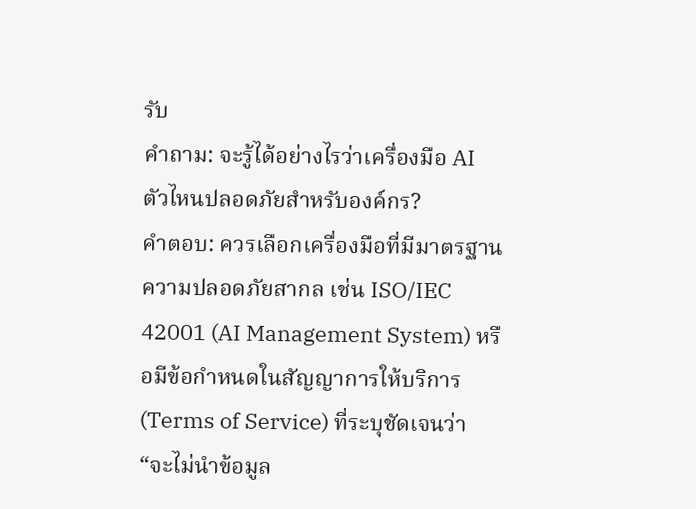รับ
คำถาม: จะรู้ได้อย่างไรว่าเครื่องมือ AI ตัวไหนปลอดภัยสำหรับองค์กร?
คำตอบ: ควรเลือกเครื่องมือที่มีมาตรฐานความปลอดภัยสากล เช่น ISO/IEC 42001 (AI Management System) หรือมีข้อกำหนดในสัญญาการให้บริการ (Terms of Service) ที่ระบุชัดเจนว่า “จะไม่นำข้อมูล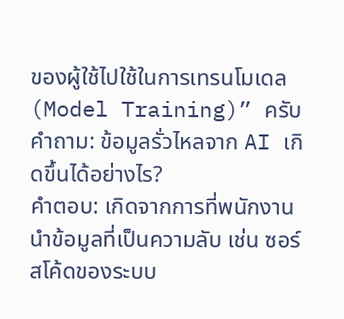ของผู้ใช้ไปใช้ในการเทรนโมเดล (Model Training)” ครับ
คำถาม: ข้อมูลรั่วไหลจาก AI เกิดขึ้นได้อย่างไร?
คำตอบ: เกิดจากการที่พนักงานนำข้อมูลที่เป็นความลับ เช่น ซอร์สโค้ดของระบบ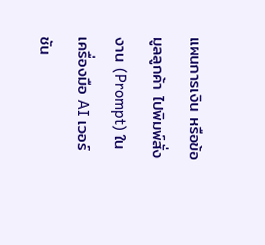แผนการเงิน หรือข้อมูลลูกค้า ไปพิมพ์สั่งงาน (Prompt) ในเครื่องมือ AI เวอร์ชัน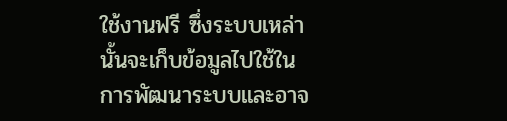ใช้งานฟรี ซึ่งระบบเหล่านั้นจะเก็บข้อมูลไปใช้ในการพัฒนาระบบและอาจ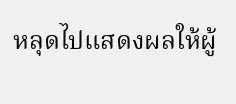หลุดไปแสดงผลให้ผู้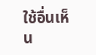ใช้อื่นเห็น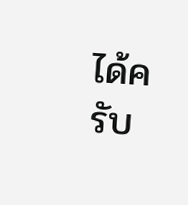ได้ครับ